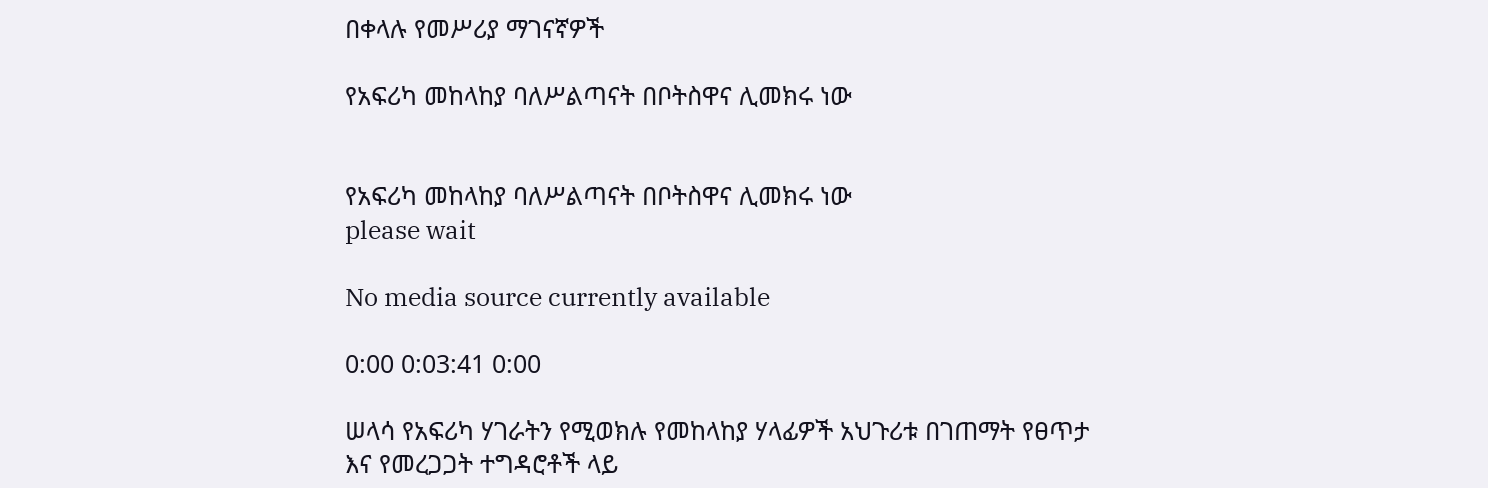በቀላሉ የመሥሪያ ማገናኛዎች

የአፍሪካ መከላከያ ባለሥልጣናት በቦትስዋና ሊመክሩ ነው


የአፍሪካ መከላከያ ባለሥልጣናት በቦትስዋና ሊመክሩ ነው
please wait

No media source currently available

0:00 0:03:41 0:00

ሠላሳ የአፍሪካ ሃገራትን የሚወክሉ የመከላከያ ሃላፊዎች አህጉሪቱ በገጠማት የፀጥታ እና የመረጋጋት ተግዳሮቶች ላይ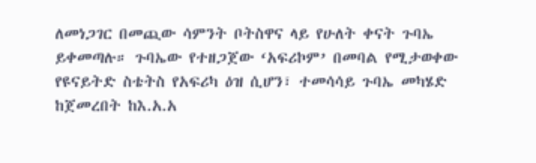ለመነጋገር በመጪው ሳምንት ቦትስዋና ላይ የሁለት ቀናት ጉባኤ ይቀመጣሉ። ጉባኤው የተዘጋጀው ‘አፍሪኮም’ በመባል የሚታወቀው የዩናይትድ ስቴትስ የአፍሪካ ዕዝ ሲሆን፣ ተመሳሳይ ጉባኤ መካሄድ ከጀመረበት ከእ.አ.አ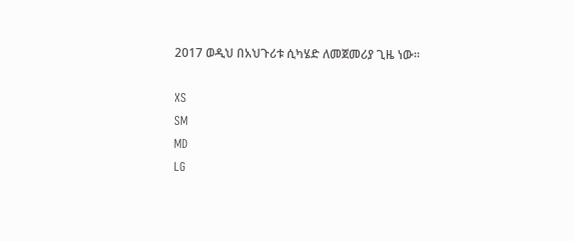2017 ወዲህ በአህጉሪቱ ሲካሄድ ለመጀመሪያ ጊዜ ነው።

XS
SM
MD
LG